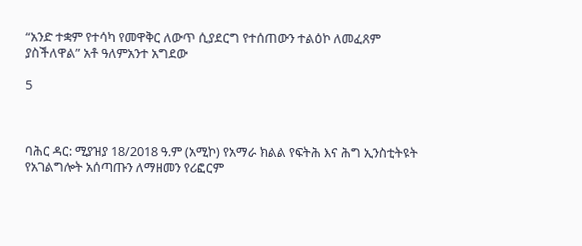“አንድ ተቋም የተሳካ የመዋቅር ለውጥ ሲያደርግ የተሰጠውን ተልዕኮ ለመፈጸም ያስችለዋል” አቶ ዓለምአንተ አግደው

5



ባሕር ዳር: ሚያዝያ 18/2018 ዓ.ም (አሚኮ) የአማራ ክልል የፍትሕ እና ሕግ ኢንስቲትዩት የአገልግሎት አሰጣጡን ለማዘመን የሪፎርም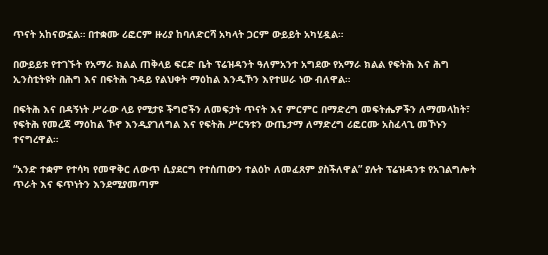ጥናት አከናውኗል። በተቋሙ ሪፎርም ዙሪያ ከባለድርሻ አካላት ጋርም ውይይት አካሂዷል።

በውይይቱ የተገኙት የአማራ ክልል ጠቅላይ ፍርድ ቤት ፕሬዝዳንት ዓለምአንተ አግደው የአማራ ክልል የፍትሕ እና ሕግ ኢንስቲትዩት በሕግ እና በፍትሕ ጉዳይ የልህቀት ማዕከል እንዲኾን እየተሠራ ነው ብለዋል።

በፍትሕ እና በዳኝነት ሥራው ላይ የሚታዩ ችግሮችን ለመፍታት ጥናት እና ምርምር በማድረግ መፍትሔዎችን ለማመላከት፣ የፍትሕ የመረጃ ማዕከል ኾኖ እንዲያገለግል እና የፍትሕ ሥርዓቱን ውጤታማ ለማድረግ ሪፎርሙ አስፈላጊ መኾኑን ተናግረዋል።

“አንድ ተቋም የተሳካ የመዋቅር ለውጥ ሲያደርግ የተሰጠውን ተልዕኮ ለመፈጸም ያስችለዋል” ያሉት ፕሬዝዳንቱ የአገልግሎት ጥራት እና ፍጥነትን እንደሚያመጣም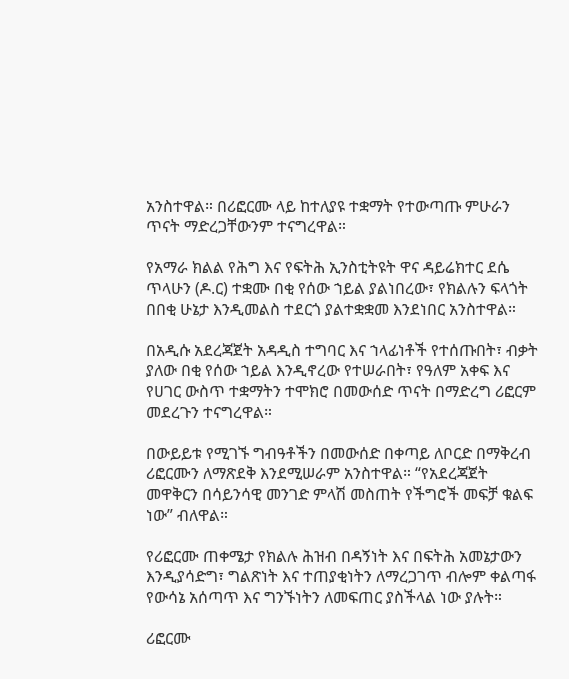አንስተዋል። በሪፎርሙ ላይ ከተለያዩ ተቋማት የተውጣጡ ምሁራን ጥናት ማድረጋቸውንም ተናግረዋል።

የአማራ ክልል የሕግ እና የፍትሕ ኢንስቲትዩት ዋና ዳይሬክተር ደሴ ጥላሁን (ዶ.ር) ተቋሙ በቂ የሰው ኀይል ያልነበረው፣ የክልሉን ፍላጎት በበቂ ሁኔታ እንዲመልስ ተደርጎ ያልተቋቋመ እንደነበር አንስተዋል።

በአዲሱ አደረጃጀት አዳዲስ ተግባር እና ኀላፊነቶች የተሰጡበት፣ ብቃት ያለው በቂ የሰው ኀይል እንዲኖረው የተሠራበት፣ የዓለም አቀፍ እና የሀገር ውስጥ ተቋማትን ተሞክሮ በመውሰድ ጥናት በማድረግ ሪፎርም መደረጉን ተናግረዋል።

በውይይቱ የሚገኙ ግብዓቶችን በመውሰድ በቀጣይ ለቦርድ በማቅረብ ሪፎርሙን ለማጽደቅ እንደሚሠራም አንስተዋል። “የአደረጃጀት መዋቅርን በሳይንሳዊ መንገድ ምላሽ መስጠት የችግሮች መፍቻ ቁልፍ ነው” ብለዋል።

የሪፎርሙ ጠቀሜታ የክልሉ ሕዝብ በዳኝነት እና በፍትሕ አመኔታውን እንዲያሳድግ፣ ግልጽነት እና ተጠያቂነትን ለማረጋገጥ ብሎም ቀልጣፋ የውሳኔ አሰጣጥ እና ግንኙነትን ለመፍጠር ያስችላል ነው ያሉት።

ሪፎርሙ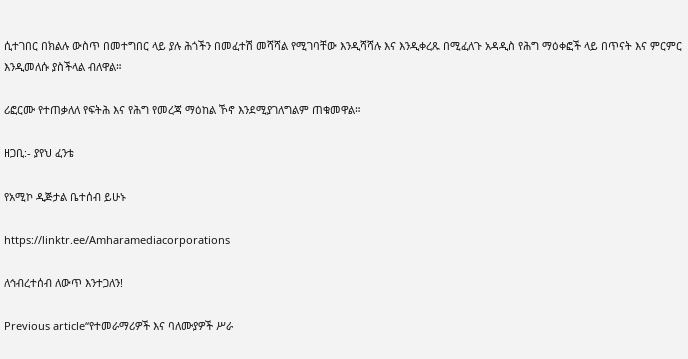ሲተገበር በክልሉ ውስጥ በመተግበር ላይ ያሉ ሕጎችን በመፈተሽ መሻሻል የሚገባቸው እንዲሻሻሉ እና እንዲቀረጹ በሚፈለጉ አዳዲስ የሕግ ማዕቀፎች ላይ በጥናት እና ምርምር እንዲመለሱ ያስችላል ብለዋል።

ሪፎርሙ የተጠቃለለ የፍትሕ እና የሕግ የመረጃ ማዕከል ኾኖ እንደሚያገለግልም ጠቁመዋል።

ዘጋቢ:- ያየህ ፈንቴ

የአሚኮ ዲጅታል ቤተሰብ ይሁኑ

https://linktr.ee/Amharamediacorporations

ለኅብረተሰብ ለውጥ እንተጋለን!

Previous article“የተመራማሪዎች እና ባለሙያዎች ሥራ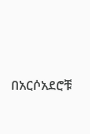በአርሶአደሮቹ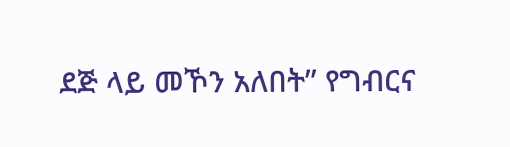ደጅ ላይ መኾን አለበት” የግብርና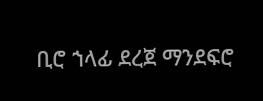ቢሮ ኀላፊ ደረጀ ማንደፍሮ